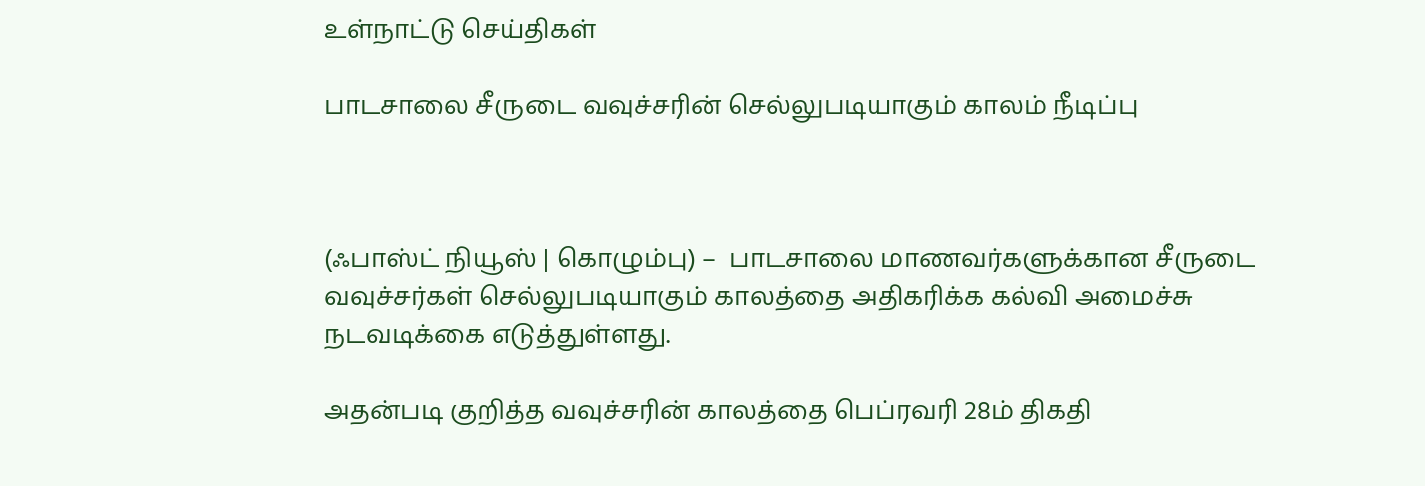உள்நாட்டு செய்திகள்

பாடசாலை சீருடை வவுச்சரின் செல்லுபடியாகும் காலம் நீடிப்பு



(ஃபாஸ்ட் நியூஸ் | கொழும்பு) –  பாடசாலை மாணவர்களுக்கான சீருடை வவுச்சர்கள் செல்லுபடியாகும் காலத்தை அதிகரிக்க கல்வி அமைச்சு நடவடிக்கை எடுத்துள்ளது.

அதன்படி குறித்த வவுச்சரின் காலத்தை பெப்ரவரி 28ம் திகதி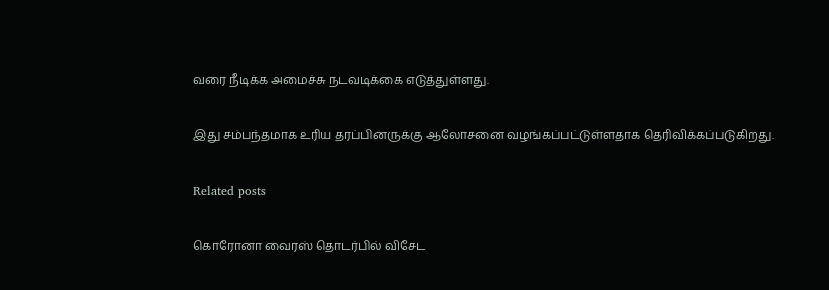வரை நீடிக்க அமைச்சு நடவடிக்கை எடுத்துள்ளது.

இது சம்பந்தமாக உரிய தரப்பினருக்கு ஆலோசனை வழங்கப்பட்டுள்ளதாக தெரிவிக்கப்படுகிறது.

Related posts

கொரோனா வைரஸ் தொடர்பில் விசேட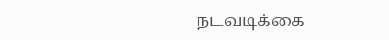நடவடிக்கை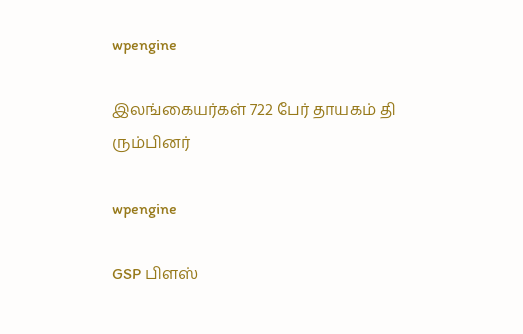wpengine

இலங்கையர்கள் 722 பேர் தாயகம் தி ரும்பினர்

wpengine

GSP பிளஸ்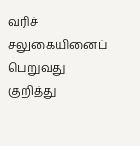வரிச் சலுகையினைப் பெறுவது குறித்து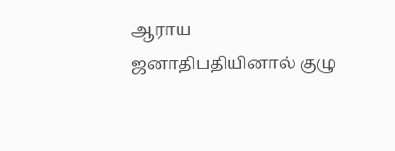ஆராய ஜனாதிபதியினால் குழு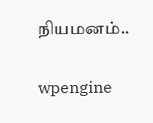நியமனம்..

wpengine